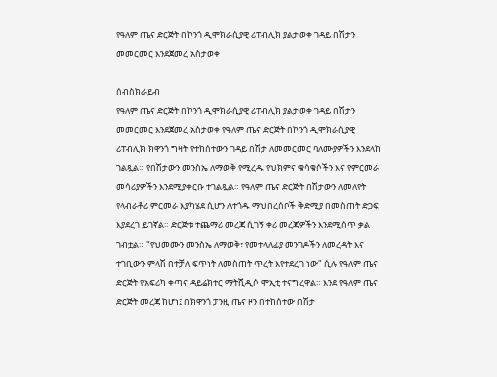የዓለም ጤና ድርጅት በኮንጎ ዲሞክራሲያዊ ሪፐብሊክ ያልታወቀ ገዳይ በሽታን መመርመር እንደጀመረ አስታወቀ

ሰብስክራይብ
የዓለም ጤና ድርጅት በኮንጎ ዲሞክራሲያዊ ሪፐብሊክ ያልታወቀ ገዳይ በሽታን መመርመር እንደጀመረ አስታወቀ የዓለም ጤና ድርጅት በኮንጎ ዲሞክራሲያዊ ሪፐብሊክ ክዋንጎ ግዛት የተከሰተውን ገዳይ በሽታ ለመመርመር ባለሙያዎችን እንደላከ ገልጿል። የበሽታውን መንስኤ ለማወቅ የሚረዱ የህክምና ቁሳቁሶችን እና የምርመራ መሳሪያዎችን እንደሚያቀርቡ ተገልጿል። የዓለም ጤና ድርጅት በሽታውን ለመለየት የላብራቶሪ ምርመራ እያካሄደ ሲሆን ለተጎዱ ማህበረሰቦች ቅድሚያ በመስጠት ድጋፍ እያደረገ ይገኛል። ድርጅቱ ተጨማሪ መረጃ ሲገኝ ቀሪ መረጃዎችን እንደሚሰጥ ቃል ገብቷል። "የህመሙን መንስኤ ለማወቅ፣ የመተላለፊያ መንገዶችን ለመረዳት እና ተገቢውን ምላሽ በተቻለ ፍጥነት ለመስጠት ጥረት እየተደረገ ነው" ሲሉ የዓለም ጤና ድርጅት የአፍሪካ ቀጣና ዳይሬክተር ማትሺዲሶ ሞኢቲ ተናግረዋል። እንደ የዓለም ጤና ድርጅት መረጃ ከሆነ፤ በክዋንጎ ፓንዚ ጤና ዞን በተከሰተው በሽታ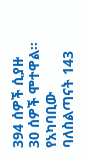394 ሰዎች ሲያዙ 30 ሰዎች ሞተዋል። የአካባቢው ባለስልጣናት 143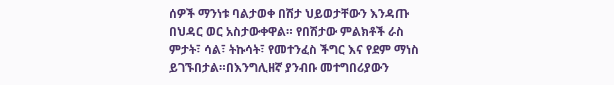ሰዎች ማንነቱ ባልታወቀ በሽታ ህይወታቸውን እንዳጡ በህዳር ወር አስታውቀዋል። የበሽታው ምልክቶች ራስ ምታት፣ ሳል፣ ትኩሳት፣ የመተንፈስ ችግር እና የደም ማነስ ይገኙበታል።በእንግሊዘኛ ያንብቡ መተግበሪያውን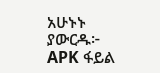አሁኑኑ ያውርዱ፦ APK ፋይል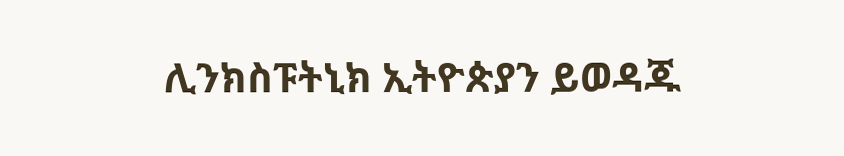ሊንክስፑትኒክ ኢትዮጵያን ይወዳጁ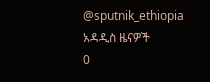@sputnik_ethiopia
አዳዲስ ዜናዎች
0